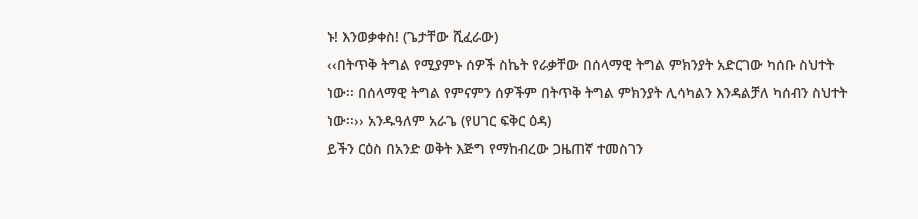ኑ! እንወቃቀስ! (ጌታቸው ሺፈራው)
‹‹በትጥቅ ትግል የሚያምኑ ሰዎች ስኬት የራቃቸው በሰላማዊ ትግል ምክንያት አድርገው ካሰቡ ስህተት ነው፡፡ በሰላማዊ ትግል የምናምን ሰዎችም በትጥቅ ትግል ምክንያት ሊሳካልን እንዳልቻለ ካሰብን ስህተት ነው፡፡›› አንዱዓለም አራጌ (የሀገር ፍቅር ዕዳ)
ይችን ርዕስ በአንድ ወቅት እጅግ የማከብረው ጋዜጠኛ ተመስገን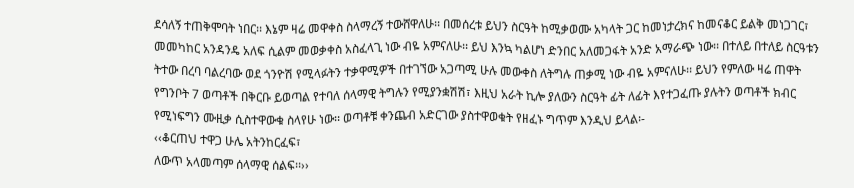ደሳለኝ ተጠቅሞባት ነበር፡፡ እኔም ዛሬ መዋቀስ ስላማረኝ ተውሸዋለሁ፡፡ በመሰረቱ ይህን ስርዓት ከሚቃወሙ አካላት ጋር ከመነታረክና ከመናቆር ይልቅ መነጋገር፣ መመካከር አንዳንዴ አለፍ ሲልም መወቃቀስ አስፈላጊ ነው ብዬ አምናለሁ፡፡ ይህ እንኳ ካልሆነ ድንበር አለመጋፋት አንድ አማራጭ ነው፡፡ በተለይ በተለይ ስርዓቱን ትተው በረባ ባልረባው ወደ ጎንዮሽ የሚላፉትን ተቃዋሚዎች በተገኘው አጋጣሚ ሁሉ መውቀስ ለትግሉ ጠቃሚ ነው ብዬ አምናለሁ፡፡ ይህን የምለው ዛሬ ጠዋት የግንቦት 7 ወጣቶች በቅርቡ ይወጣል የተባለ ሰላማዊ ትግሉን የሚያንቋሽሽ፣ እዚህ አራት ኪሎ ያለውን ስርዓት ፊት ለፊት እየተጋፈጡ ያሉትን ወጣቶች ክብር የሚነፍግን ሙዚቃ ሲስተዋውቁ ስላየሁ ነው፡፡ ወጣቶቹ ቀንጨብ አድርገው ያስተዋወቁት የዘፈኑ ግጥም እንዲህ ይላል፡-
‹‹ቆርጠህ ተዋጋ ሁሌ አትንከርፈፍ፣
ለውጥ አላመጣም ሰላማዊ ሰልፍ፡፡››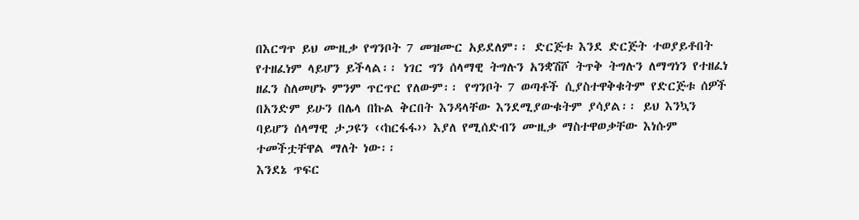በእርግጥ ይህ ሙዚቃ የግንቦት 7 መዝሙር አይደለም፡፡ ድርጅቱ እንደ ድርጅት ተወያይቶበት የተዘፈነም ላይሆን ይችላል፡፡ ነገር ግን ሰላማዊ ትግሉን አንቋሽሾ ትጥቅ ትግሉን ለማግነን የተዘፈነ ዘፈን ስለመሆኑ ምንም ጥርጥር የለውም፡፡ የግንቦት 7 ወጣቶች ሲያስተዋቅቁትም የድርጅቱ ሰዎች በአንድም ይሁን በሌላ በኩል ቅርበት እንዳላቸው እንደሚያውቁትም ያሳያል፡፡ ይህ እንኳን ባይሆን ሰላማዊ ታጋዩን ‹‹ከርፋፋ›› እያለ የሚሰድብን ሙዚቃ ማስተዋወቃቸው እነሱም ተመችቷቸዋል ማለት ነው፡፡
እንደኔ ጥፍር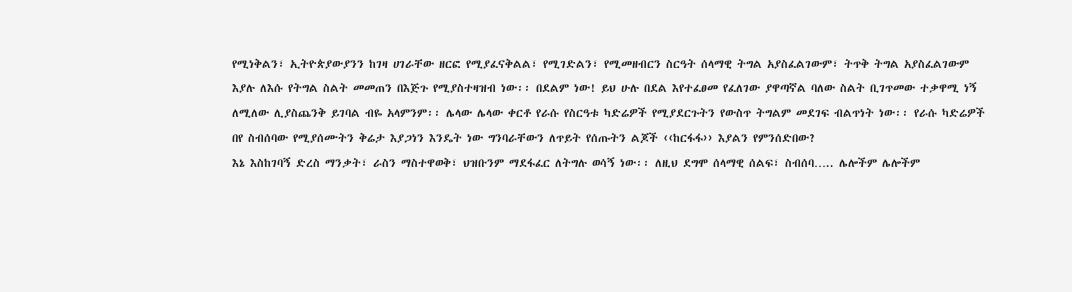የሚነቅልን፣ ኢትዮጵያውያንን ከገዛ ሀገራቸው ዘርፎ የሚያፈናቅልል፣ የሚገድልን፣ የሚመዘብርን ስርዓት ሰላማዊ ትግል አያስፈልገውም፣ ትጥቅ ትግል አያስፈልገውም እያሉ ለእሱ የትግል ስልት መመጠን በእጅጉ የሚያስተዛዝብ ነው፡፡ በደልም ነው! ይህ ሁሉ በደል እየተፈፀመ የፈለገው ያዋጣኛል ባለው ስልት ቢገጥመው ተቃዋሚ ነኝ ለሚለው ሊያስጨንቅ ይገባል ብዬ አላምንም፡፡ ሌላው ሌላው ቀርቶ የራሱ የስርዓቱ ካድሬዎች የሚያደርጉትን የውስጥ ትግልም መደገፍ ብልጥነት ነው፡፡ የራሱ ካድሬዎች በየ ስብሰባው የሚያሰሙትን ቅሬታ እያጋነን እንዴት ነው ግንባራቸውን ለጥይት የሰጡትን ልጆች ‹‹ከርፋፋ›› እያልን የምንሰድበው?
እኔ እስከገባኝ ድረስ ማንቃት፣ ራስን ማስተዋወቅ፣ ህዝቡንም ማደፋፈር ለትግሉ ወሳኝ ነው፡፡ ለዚህ ደግሞ ሰላማዊ ሰልፍ፣ ስብሰባ….. ሌሎችም ሌሎችም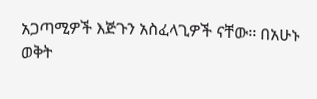አጋጣሚዎች እጅጉን አስፈላጊዎች ናቸው፡፡ በአሁኑ ወቅት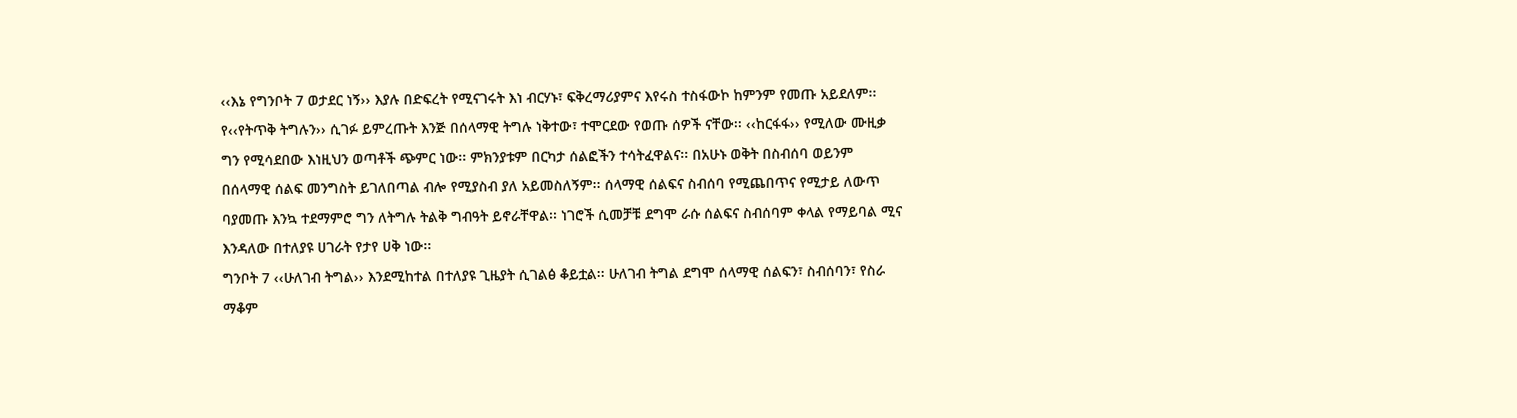‹‹እኔ የግንቦት 7 ወታደር ነኝ›› እያሉ በድፍረት የሚናገሩት እነ ብርሃኑ፣ ፍቅረማሪያምና እየሩስ ተስፋውኮ ከምንም የመጡ አይደለም፡፡ የ‹‹የትጥቅ ትግሉን›› ሲገፉ ይምረጡት እንጅ በሰላማዊ ትግሉ ነቅተው፣ ተሞርደው የወጡ ሰዎች ናቸው፡፡ ‹‹ከርፋፋ›› የሚለው ሙዚቃ ግን የሚሳደበው እነዚህን ወጣቶች ጭምር ነው፡፡ ምክንያቱም በርካታ ሰልፎችን ተሳትፈዋልና፡፡ በአሁኑ ወቅት በስብሰባ ወይንም በሰላማዊ ሰልፍ መንግስት ይገለበጣል ብሎ የሚያስብ ያለ አይመስለኝም፡፡ ሰላማዊ ሰልፍና ስብሰባ የሚጨበጥና የሚታይ ለውጥ ባያመጡ እንኳ ተደማምሮ ግን ለትግሉ ትልቅ ግብዓት ይኖራቸዋል፡፡ ነገሮች ሲመቻቹ ደግሞ ራሱ ሰልፍና ስብሰባም ቀላል የማይባል ሚና እንዳለው በተለያዩ ሀገራት የታየ ሀቅ ነው፡፡
ግንቦት 7 ‹‹ሁለገብ ትግል›› እንደሚከተል በተለያዩ ጊዜያት ሲገልፅ ቆይቷል፡፡ ሁለገብ ትግል ደግሞ ሰላማዊ ሰልፍን፣ ስብሰባን፣ የስራ ማቆም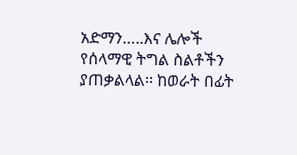አድማን…..እና ሌሎች የሰላማዊ ትግል ስልቶችን ያጠቃልላል፡፡ ከወራት በፊት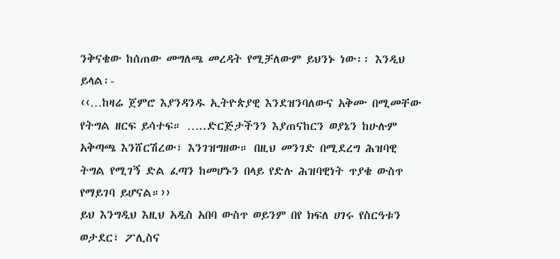ንቅናቄው ከሰጠው መግለጫ መረዳት የሚቻለውም ይህንኑ ነው፡፡ እንዲህ ይላል፡-
‹‹…ከዛሬ ጀምሮ እያንዳንዱ ኢትዮጵያዊ እንደዝንባለውና አቅሙ በሚመቸው የትግል ዘርፍ ይሳተፍ። …..ድርጅታችንን እያጠናከርን ወያኔን ከሁሉም አቅጣጫ እንሸርሽረው፣ እንገዝግዘው። በዚህ መንገድ በሚደረግ ሕዝባዊ ትግል የሚገኝ ድል ፈጣን ከመሆኑን በላይ የድሉ ሕዝባዊነት ጥያቄ ውስጥ የማይገባ ይሆናል።››
ይህ እንግዲህ እዚህ አዲስ አበባ ውስጥ ወይንም በየ ክፍለ ሀገሩ የስርዓቱን ወታደር፣ ፖሊስና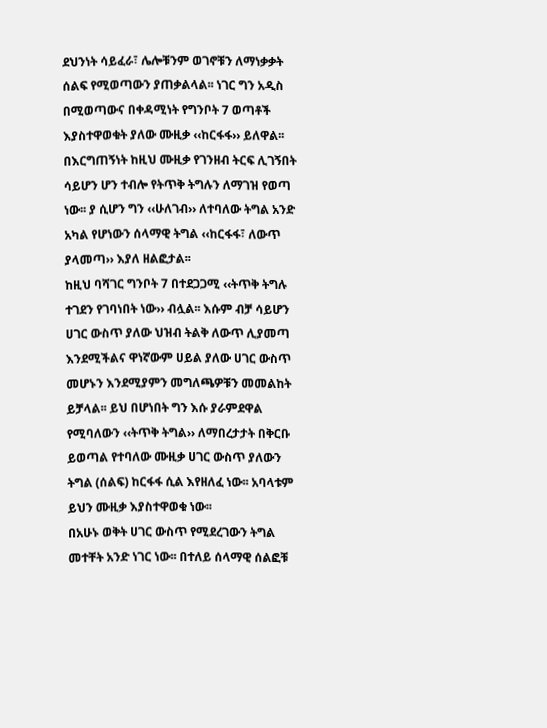ደህንነት ሳይፈራ፣ ሌሎቹንም ወገኖቹን ለማነቃቃት ሰልፍ የሚወጣውን ያጠቃልላል፡፡ ነገር ግን አዲስ በሚወጣውና በቀዳሚነት የግንቦት 7 ወጣቶች እያስተዋወቁት ያለው ሙዚቃ ‹‹ከርፋፋ›› ይለዋል፡፡ በእርግጠኝነት ከዚህ ሙዚቃ የገንዘብ ትርፍ ሊገኝበት ሳይሆን ሆን ተብሎ የትጥቅ ትግሉን ለማገዝ የወጣ ነው፡፡ ያ ሲሆን ግን ‹‹ሁለገብ›› ለተባለው ትግል አንድ አካል የሆነውን ሰላማዊ ትግል ‹‹ከርፋፋ፣ ለውጥ ያላመጣ›› እያለ ዘልፎታል፡፡
ከዚህ ባሻገር ግንቦት 7 በተደጋጋሚ ‹‹ትጥቅ ትግሉ ተገደን የገባነበት ነው›› ብሏል፡፡ እሱም ብቻ ሳይሆን ሀገር ውስጥ ያለው ህዝብ ትልቅ ለውጥ ሊያመጣ እንደሚችልና ዋነኛውም ሀይል ያለው ሀገር ውስጥ መሆኑን እንደሚያምን መግለጫዎቹን መመልከት ይቻላል፡፡ ይህ በሆነበት ግን እሱ ያራምደዋል የሚባለውን ‹‹ትጥቅ ትግል›› ለማበረታታት በቅርቡ ይወጣል የተባለው ሙዚቃ ሀገር ውስጥ ያለውን ትግል (ሰልፍ) ከርፋፋ ሲል እየዘለፈ ነው፡፡ አባላቱም ይህን ሙዚቃ እያስተዋወቁ ነው፡፡
በአሁኑ ወቅት ሀገር ውስጥ የሚደረገውን ትግል መተቸት አንድ ነገር ነው፡፡ በተለይ ሰላማዊ ሰልፎቹ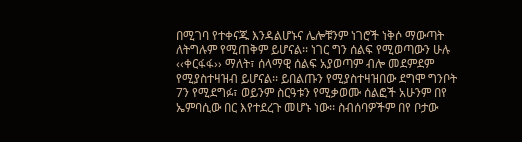በሚገባ የተቀናጁ እንዳልሆኑና ሌሎቹንም ነገሮች ነቅሶ ማውጣት ለትግሉም የሚጠቅም ይሆናል፡፡ ነገር ግን ሰልፍ የሚወጣውን ሁሉ ‹‹ቀርፋፋ›› ማለት፣ ሰላማዊ ሰልፍ አያወጣም ብሎ መደምደም የሚያስተዛዝብ ይሆናል፡፡ ይበልጡን የሚያስተዛዝበው ደግሞ ግንቦት 7ን የሚደግፉ፣ ወይንም ስርዓቱን የሚቃወሙ ሰልፎች አሁንም በየ ኤምባሲው በር እየተደረጉ መሆኑ ነው፡፡ ስብሰባዎችም በየ ቦታው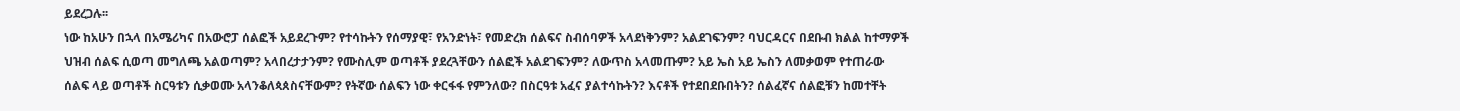ይደረጋሉ፡፡
ነው ከአሁን በኋላ በአሜሪካና በአውሮፓ ሰልፎች አይደረጉም? የተሳኩትን የሰማያዊ፣ የአንድነት፣ የመድረክ ሰልፍና ስብሰባዎች አላደነቅንም? አልደገፍንም? ባህርዳርና በደቡብ ክልል ከተማዎች ህዝብ ሰልፍ ሲወጣ መግለጫ አልወጣም? አላበረታታንም? የሙስሊም ወጣቶች ያደረጓቸውን ሰልፎች አልደገፍንም? ለውጥስ አላመጡም? አይ ኤስ አይ ኤስን ለመቃወም የተጠራው ሰልፍ ላይ ወጣቶች ስርዓቱን ሲቃወሙ አላንቆለጳጰስናቸውም? የትኛው ሰልፍን ነው ቀርፋፋ የምንለው? በስርዓቱ አፈና ያልተሳኩትን? እናቶች የተደበደቡበትን? ሰልፈኛና ሰልፎቹን ከመተቸት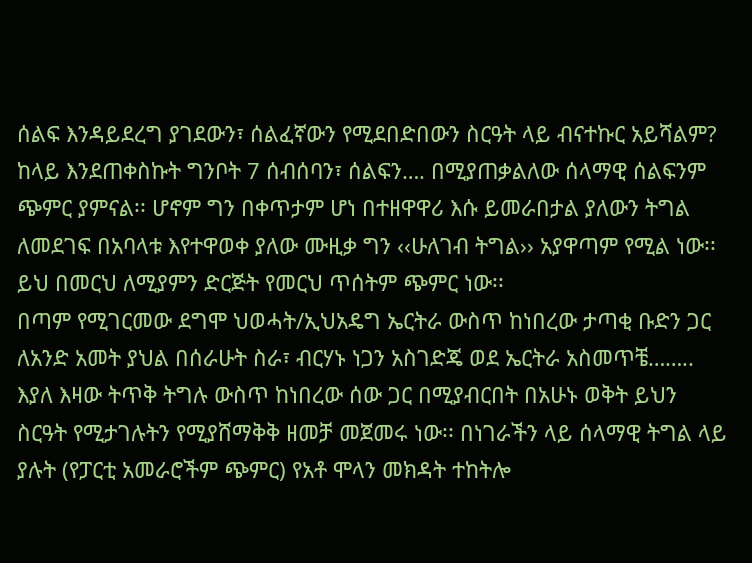ሰልፍ እንዳይደረግ ያገደውን፣ ሰልፈኛውን የሚደበድበውን ስርዓት ላይ ብናተኩር አይሻልም?
ከላይ እንደጠቀስኩት ግንቦት 7 ሰብሰባን፣ ሰልፍን…. በሚያጠቃልለው ሰላማዊ ሰልፍንም ጭምር ያምናል፡፡ ሆኖም ግን በቀጥታም ሆነ በተዘዋዋሪ እሱ ይመራበታል ያለውን ትግል ለመደገፍ በአባላቱ እየተዋወቀ ያለው ሙዚቃ ግን ‹‹ሁለገብ ትግል›› አያዋጣም የሚል ነው፡፡ ይህ በመርህ ለሚያምን ድርጅት የመርህ ጥሰትም ጭምር ነው፡፡
በጣም የሚገርመው ደግሞ ህወሓት/ኢህአዴግ ኤርትራ ውስጥ ከነበረው ታጣቂ ቡድን ጋር ለአንድ አመት ያህል በሰራሁት ስራ፣ ብርሃኑ ነጋን አስገድጄ ወደ ኤርትራ አስመጥቼ…….. እያለ እዛው ትጥቅ ትግሉ ውስጥ ከነበረው ሰው ጋር በሚያብርበት በአሁኑ ወቅት ይህን ስርዓት የሚታገሉትን የሚያሸማቅቅ ዘመቻ መጀመሩ ነው፡፡ በነገራችን ላይ ሰላማዊ ትግል ላይ ያሉት (የፓርቲ አመራሮችም ጭምር) የአቶ ሞላን መክዳት ተከትሎ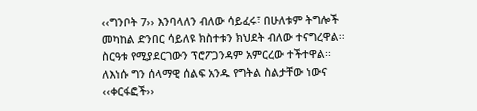‹‹ግንቦት 7›› እንባላለን ብለው ሳይፈሩ፣ በሁለቱም ትግሎች መካከል ድንበር ሳይለዩ ክስተቱን ክህደት ብለው ተናግረዋል፡፡ ስርዓቱ የሚያደርገውን ፕሮፖጋንዳም አምርረው ተችተዋል፡፡ ለእነሱ ግን ሰላማዊ ሰልፍ አንዱ የግትል ስልታቸው ነውና ‹‹ቀርፋፎች››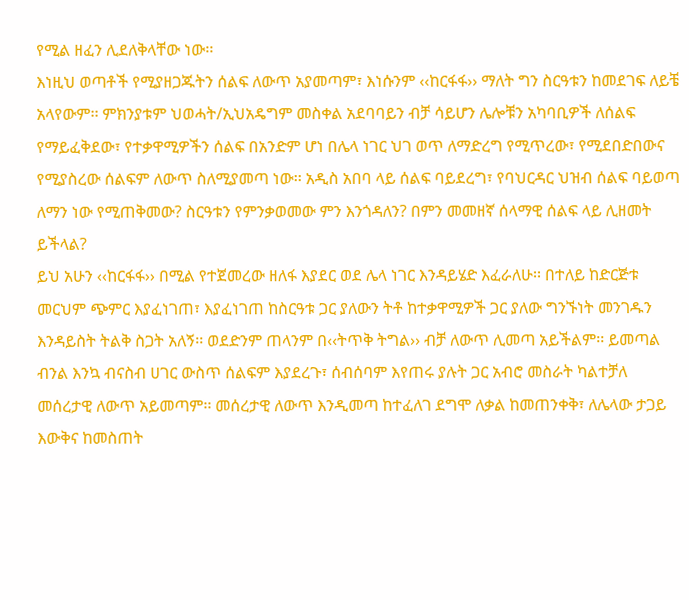የሚል ዘፈን ሊደለቅላቸው ነው፡፡
እነዚህ ወጣቶች የሚያዘጋጁትን ሰልፍ ለውጥ አያመጣም፣ እነሱንም ‹‹ከርፋፋ›› ማለት ግን ስርዓቱን ከመደገፍ ለይቼ አላየውም፡፡ ምክንያቱም ህወሓት/ኢህአዴግም መስቀል አደባባይን ብቻ ሳይሆን ሌሎቹን አካባቢዎች ለሰልፍ የማይፈቅደው፣ የተቃዋሚዎችን ሰልፍ በአንድም ሆነ በሌላ ነገር ህገ ወጥ ለማድረግ የሚጥረው፣ የሚደበድበውና የሚያስረው ሰልፍም ለውጥ ስለሚያመጣ ነው፡፡ አዲስ አበባ ላይ ሰልፍ ባይደረግ፣ የባህርዳር ህዝብ ሰልፍ ባይወጣ ለማን ነው የሚጠቅመው? ስርዓቱን የምንቃወመው ምን እንጎዳለን? በምን መመዘኛ ሰላማዊ ሰልፍ ላይ ሊዘመት ይችላል?
ይህ አሁን ‹‹ከርፋፋ›› በሚል የተጀመረው ዘለፋ እያደር ወደ ሌላ ነገር እንዳይሄድ እፈራለሁ፡፡ በተለይ ከድርጅቱ መርህም ጭምር እያፈነገጠ፣ እያፈነገጠ ከስርዓቱ ጋር ያለውን ትቶ ከተቃዋሚዎች ጋር ያለው ግንኙነት መንገዱን እንዳይስት ትልቅ ስጋት አለኝ፡፡ ወደድንም ጠላንም በ‹‹ትጥቅ ትግል›› ብቻ ለውጥ ሊመጣ አይችልም፡፡ ይመጣል ብንል እንኳ ብናስብ ሀገር ውስጥ ሰልፍም እያደረጉ፣ ሰብሰባም እየጠሩ ያሉት ጋር አብሮ መስራት ካልተቻለ መሰረታዊ ለውጥ አይመጣም፡፡ መሰረታዊ ለውጥ እንዲመጣ ከተፈለገ ደግሞ ለቃል ከመጠንቀቅ፣ ለሌላው ታጋይ እውቅና ከመስጠት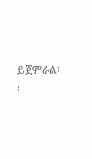ይጀምራል፡፡